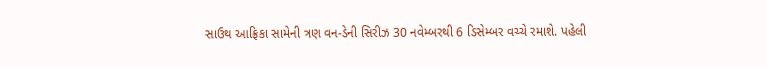સાઉથ આફ્રિકા સામેની ત્રણ વન-ડેની સિરીઝ 30 નવેમ્બરથી 6 ડિસેમ્બર વચ્ચે રમાશે. પહેલી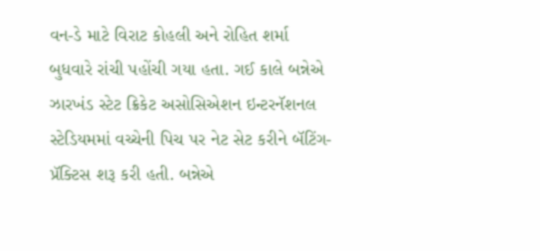વન-ડે માટે વિરાટ કોહલી અને રોહિત શર્મા બુધવારે રાંચી પહોંચી ગયા હતા. ગઈ કાલે બન્નેએ ઝારખંડ સ્ટેટ ક્રિકેટ અસોસિએશન ઇન્ટરનૅશનલ સ્ટેડિયમમાં વચ્ચેની પિચ પર નેટ સેટ કરીને બૅટિંગ-પ્રૅક્ટિસ શરૂ કરી હતી. બન્નેએ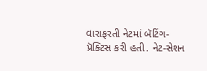વારાફરતી નેટમાં બૅટિંગ-પ્રૅક્ટિસ કરી હતી. નેટ-સેશન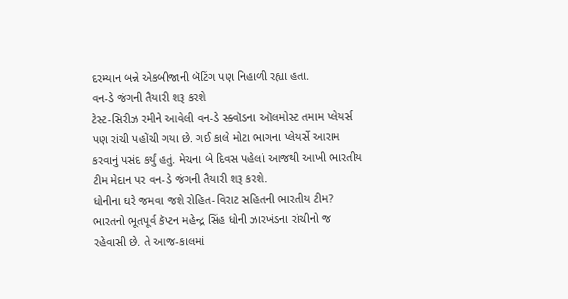દરમ્યાન બન્ને એકબીજાની બૅટિંગ પણ નિહાળી રહ્યા હતા.
વન-ડે જંગની તૈયારી શરૂ કરશે
ટેસ્ટ-સિરીઝ રમીને આવેલી વન-ડે સ્ક્વૉડના ઑલમોસ્ટ તમામ પ્લેયર્સ પણ રાંચી પહોંચી ગયા છે. ગઈ કાલે મોટા ભાગના પ્લેયર્સે આરામ કરવાનું પસંદ કર્યું હતું. મેચના બે દિવસ પહેલાં આજથી આખી ભારતીય ટીમ મેદાન પર વન-ડે જંગની તૈયારી શરૂ કરશે.
ધોનીના ઘરે જમવા જશે રોહિત-વિરાટ સહિતની ભારતીય ટીમ?
ભારતનો ભૂતપૂર્વ કૅપ્ટન મહેન્દ્ર સિંહ ધોની ઝારખંડના રાંચીનો જ રહેવાસી છે. તે આજ-કાલમાં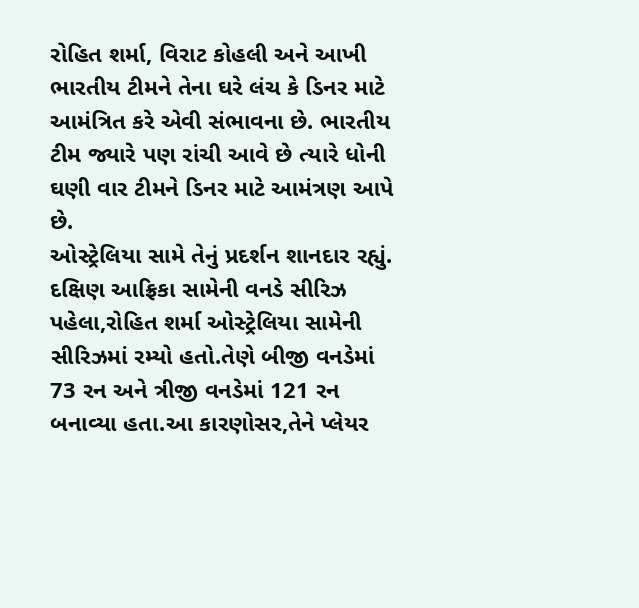રોહિત શર્મા, વિરાટ કોહલી અને આખી ભારતીય ટીમને તેના ઘરે લંચ કે ડિનર માટે આમંત્રિત કરે એવી સંભાવના છે. ભારતીય ટીમ જ્યારે પણ રાંચી આવે છે ત્યારે ધોની ઘણી વાર ટીમને ડિનર માટે આમંત્રણ આપે છે.
ઓસ્ટ્રેલિયા સામે તેનું પ્રદર્શન શાનદાર રહ્યું.
દક્ષિણ આફ્રિકા સામેની વનડે સીરિઝ પહેલા,રોહિત શર્મા ઓસ્ટ્રેલિયા સામેની સીરિઝમાં રમ્યો હતો.તેણે બીજી વનડેમાં 73 રન અને ત્રીજી વનડેમાં 121 રન બનાવ્યા હતા.આ કારણોસર,તેને પ્લેયર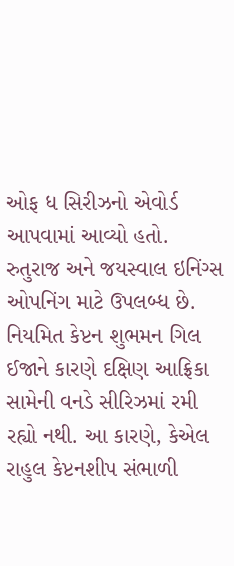ઓફ ધ સિરીઝનો એવોર્ડ આપવામાં આવ્યો હતો.
રુતુરાજ અને જયસ્વાલ ઇનિંગ્સ ઓપનિંગ માટે ઉપલબ્ધ છે.
નિયમિત કેપ્ટન શુભમન ગિલ ઈજાને કારણે દક્ષિણ આફ્રિકા સામેની વનડે સીરિઝમાં રમી રહ્યો નથી. આ કારણે, કેએલ રાહુલ કેપ્ટનશીપ સંભાળી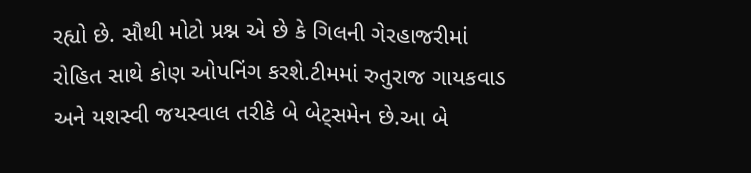રહ્યો છે. સૌથી મોટો પ્રશ્ન એ છે કે ગિલની ગેરહાજરીમાં રોહિત સાથે કોણ ઓપનિંગ કરશે.ટીમમાં રુતુરાજ ગાયકવાડ અને યશસ્વી જયસ્વાલ તરીકે બે બેટ્સમેન છે.આ બે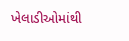ખેલાડીઓમાંથી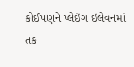કોઈપણને પ્લેઇંગ ઇલેવનમાં તક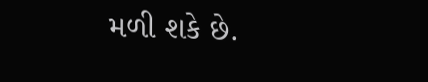મળી શકે છે.